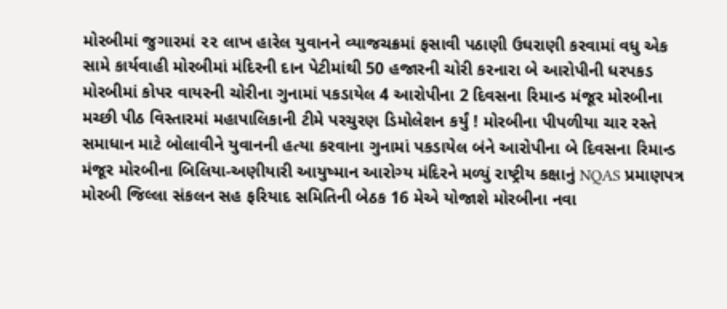મોરબીમાં જુગારમાં ૨૨ લાખ હારેલ યુવાનને વ્યાજચક્રમાં ફસાવી પઠાણી ઉઘરાણી કરવામાં વધુ એક સામે કાર્યવાહી મોરબીમાં મંદિરની દાન પેટીમાંથી 50 હજારની ચોરી કરનારા બે આરોપીની ધરપકડ મોરબીમાં કોપર વાયરની ચોરીના ગુનામાં પકડાયેલ 4 આરોપીના 2 દિવસના રિમાન્ડ મંજૂર મોરબીના મચ્છી પીઠ વિસ્તારમાં મહાપાલિકાની ટીમે પરચુરણ ડિમોલેશન કર્યું ! મોરબીના પીપળીયા ચાર રસ્તે સમાધાન માટે બોલાવીને યુવાનની હત્યા કરવાના ગુનામાં પકડાયેલ બંને આરોપીના બે દિવસના રિમાન્ડ મંજૂર મોરબીના બિલિયા-અણીયારી આયુષ્માન આરોગ્ય મંદિરને મળ્યું રાષ્ટ્રીય કક્ષાનું NQAS પ્રમાણપત્ર મોરબી જિલ્લા સંકલન સહ ફરિયાદ સમિતિની બેઠક 16 મેએ યોજાશે મોરબીના નવા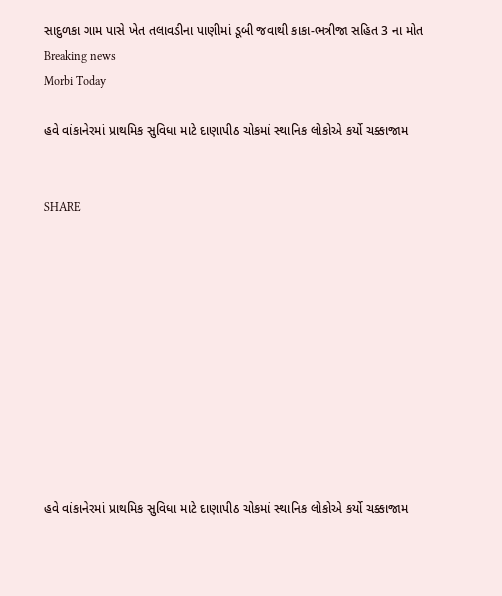સાદુળકા ગામ પાસે ખેત તલાવડીના પાણીમાં ડૂબી જવાથી કાકા-ભત્રીજા સહિત 3 ના મોત
Breaking news
Morbi Today

હવે વાંકાનેરમાં પ્રાથમિક સુવિધા માટે દાણાપીઠ ચોકમાં સ્થાનિક લોકોએ કર્યો ચક્કાજામ


SHARE











હવે વાંકાનેરમાં પ્રાથમિક સુવિધા માટે દાણાપીઠ ચોકમાં સ્થાનિક લોકોએ કર્યો ચક્કાજામ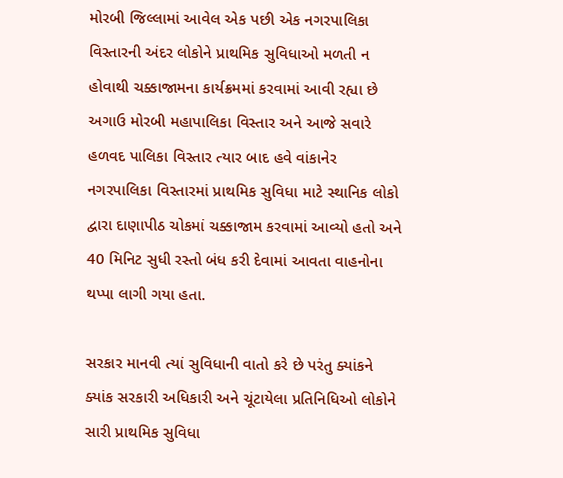મોરબી જિલ્લામાં આવેલ એક પછી એક નગરપાલિકા વિસ્તારની અંદર લોકોને પ્રાથમિક સુવિધાઓ મળતી ન હોવાથી ચક્કાજામના કાર્યક્રમમાં કરવામાં આવી રહ્યા છે અગાઉ મોરબી મહાપાલિકા વિસ્તાર અને આજે સવારે હળવદ પાલિકા વિસ્તાર ત્યાર બાદ હવે વાંકાનેર નગરપાલિકા વિસ્તારમાં પ્રાથમિક સુવિધા માટે સ્થાનિક લોકો દ્વારા દાણાપીઠ ચોકમાં ચક્કાજામ કરવામાં આવ્યો હતો અને 40 મિનિટ સુધી રસ્તો બંધ કરી દેવામાં આવતા વાહનોના થપ્પા લાગી ગયા હતા.

સરકાર માનવી ત્યાં સુવિધાની વાતો કરે છે પરંતુ ક્યાંકને ક્યાંક સરકારી અધિકારી અને ચૂંટાયેલા પ્રતિનિધિઓ લોકોને સારી પ્રાથમિક સુવિધા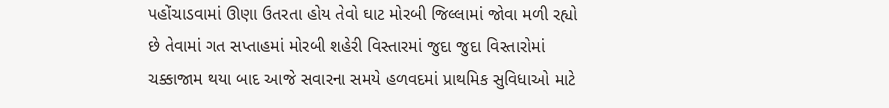પહોંચાડવામાં ઊણા ઉતરતા હોય તેવો ઘાટ મોરબી જિલ્લામાં જોવા મળી રહ્યો છે તેવામાં ગત સપ્તાહમાં મોરબી શહેરી વિસ્તારમાં જુદા જુદા વિસ્તારોમાં ચક્કાજામ થયા બાદ આજે સવારના સમયે હળવદમાં પ્રાથમિક સુવિધાઓ માટે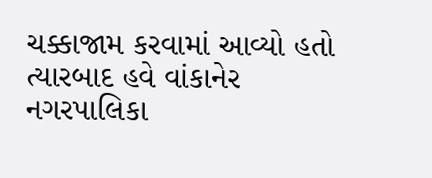ચક્કાજામ કરવામાં આવ્યો હતો ત્યારબાદ હવે વાંકાનેર નગરપાલિકા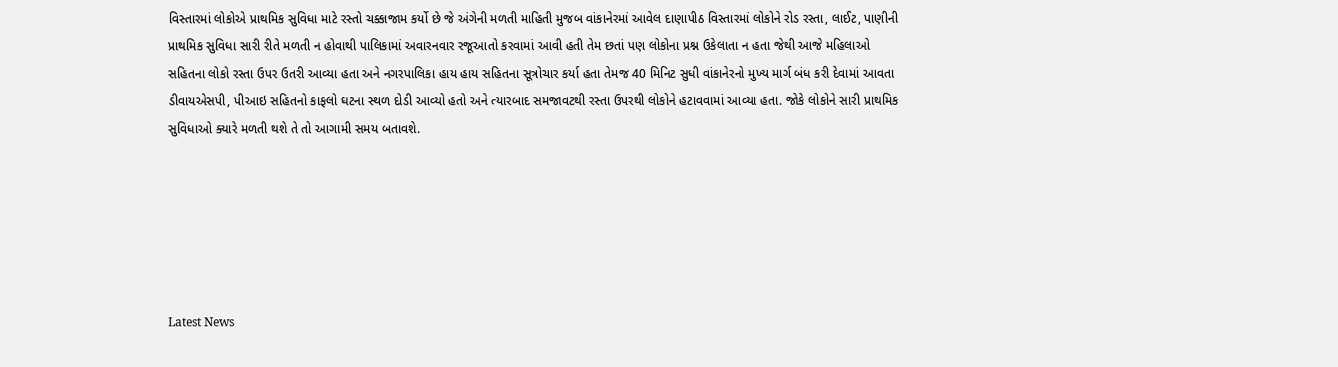વિસ્તારમાં લોકોએ પ્રાથમિક સુવિધા માટે રસ્તો ચક્કાજામ કર્યો છે જે અંગેની મળતી માહિતી મુજબ વાંકાનેરમાં આવેલ દાણાપીઠ વિસ્તારમાં લોકોને રોડ રસ્તા, લાઈટ, પાણીની પ્રાથમિક સુવિધા સારી રીતે મળતી ન હોવાથી પાલિકામાં અવારનવાર રજૂઆતો કરવામાં આવી હતી તેમ છતાં પણ લોકોના પ્રશ્ન ઉકેલાતા ન હતા જેથી આજે મહિલાઓ સહિતના લોકો રસ્તા ઉપર ઉતરી આવ્યા હતા અને નગરપાલિકા હાય હાય સહિતના સૂત્રોચાર કર્યા હતા તેમજ 40 મિનિટ સુધી વાંકાનેરનો મુખ્ય માર્ગ બંધ કરી દેવામાં આવતા ડીવાયએસપી, પીઆઇ સહિતનો કાફલો ઘટના સ્થળ દોડી આવ્યો હતો અને ત્યારબાદ સમજાવટથી રસ્તા ઉપરથી લોકોને હટાવવામાં આવ્યા હતા. જોકે લોકોને સારી પ્રાથમિક સુવિધાઓ ક્યારે મળતી થશે તે તો આગામી સમય બતાવશે.






Latest News